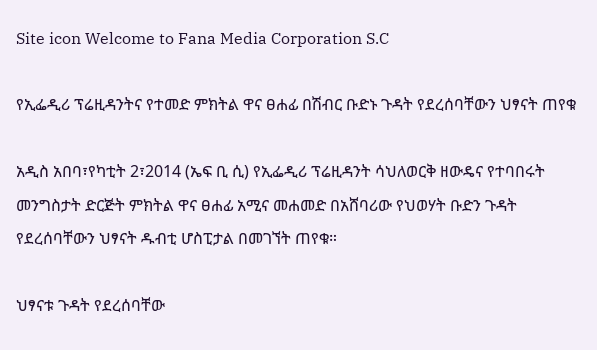Site icon Welcome to Fana Media Corporation S.C

የኢፌዲሪ ፕሬዚዳንትና የተመድ ምክትል ዋና ፀሐፊ በሽብር ቡድኑ ጉዳት የደረሰባቸውን ህፃናት ጠየቁ

አዲስ አበባ፣የካቲት 2፣2014 (ኤፍ ቢ ሲ) የኢፌዲሪ ፕሬዚዳንት ሳህለወርቅ ዘውዴና የተባበሩት መንግስታት ድርጅት ምክትል ዋና ፀሐፊ አሚና መሐመድ በአሸባሪው የህወሃት ቡድን ጉዳት የደረሰባቸውን ህፃናት ዱብቲ ሆስፒታል በመገኘት ጠየቁ።

ህፃናቱ ጉዳት የደረሰባቸው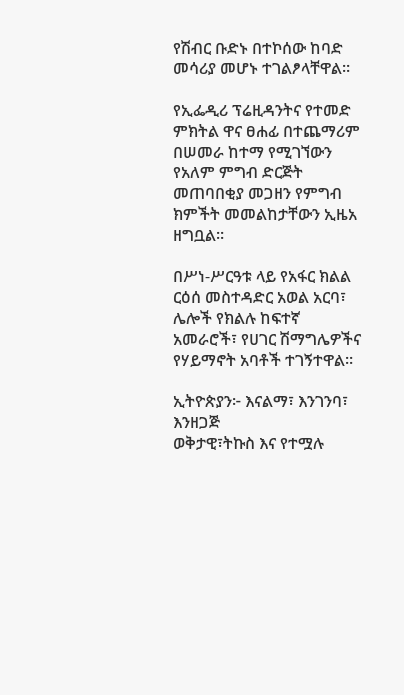የሽብር ቡድኑ በተኮሰው ከባድ መሳሪያ መሆኑ ተገልፆላቸዋል።

የኢፌዲሪ ፕሬዚዳንትና የተመድ ምክትል ዋና ፀሐፊ በተጨማሪም በሠመራ ከተማ የሚገኘውን የአለም ምግብ ድርጅት መጠባበቂያ መጋዘን የምግብ ክምችት መመልከታቸውን ኢዜአ ዘግቧል።

በሥነ-ሥርዓቱ ላይ የአፋር ክልል ርዕሰ መስተዳድር አወል አርባ፣ ሌሎች የክልሉ ከፍተኛ አመራሮች፣ የሀገር ሽማግሌዎችና የሃይማኖት አባቶች ተገኝተዋል።

ኢትዮጵያን፦ እናልማ፣ እንገንባ፣ እንዘጋጅ
ወቅታዊ፣ትኩስ እና የተሟሉ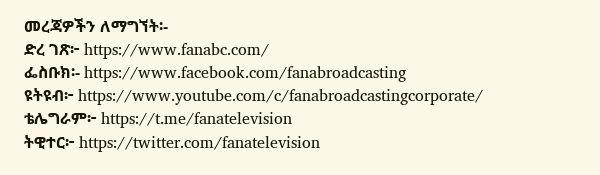መረጃዎችን ለማግኘት፡-
ድረ ገጽ፦ https://www.fanabc.com/
ፌስቡክ፡- https://www.facebook.com/fanabroadcasting
ዩትዩብ፦ https://www.youtube.com/c/fanabroadcastingcorporate/
ቴሌግራም፦ https://t.me/fanatelevision
ትዊተር፦ https://twitter.com/fanatelevision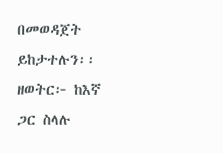በመወዳጀት ይከታተሉን፡፡
ዘወትር፦ ከእኛ ጋር ስላሉ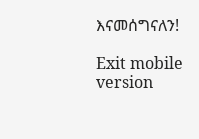እናመሰግናለን!

Exit mobile version